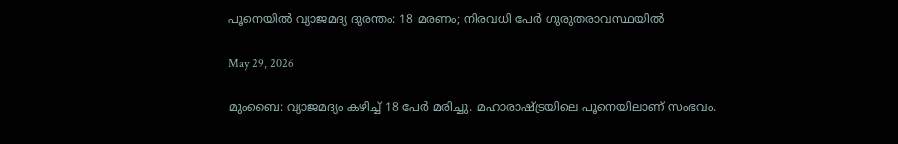പൂനെയില്‍ വ്യാജമദ്യ ദുരന്തം: 18 മരണം; നിരവധി പേര്‍ ഗുരുതരാവസ്ഥയിൽ

May 29, 2026

മുംബൈ: വ്യാജമദ്യം കഴിച്ച് 18 പേര്‍ മരിച്ചു. മഹാരാഷ്ട്രയിലെ പൂനെയിലാണ് സംഭവം.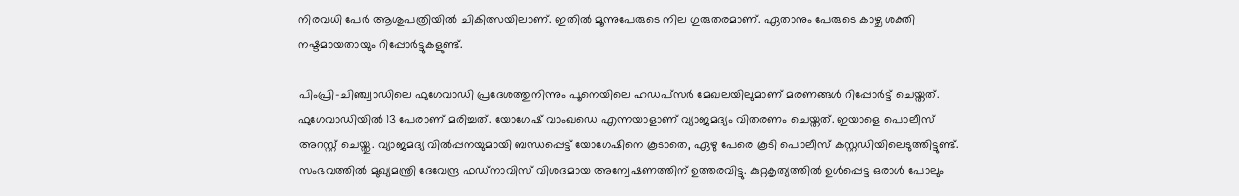നിരവധി പേര്‍ ആശുപത്രിയില്‍ ചികിത്സയിലാണ്. ഇതില്‍ മൂന്നുപേരുടെ നില ഗുരുതരമാണ്. ഏതാനും പേരുടെ കാഴ്ച ശക്തി നഷ്ടമായതായും റിപ്പോര്‍ട്ടുകളുണ്ട്.

പിംപ്രി-ചിഞ്ച്വാഡിലെ ഫുഗേവാഡി പ്രദേശത്തുനിന്നും പൂനെയിലെ ഹഡപ്സര്‍ മേഖലയിലുമാണ് മരണങ്ങള്‍ റിപ്പോര്‍ട്ട് ചെയ്തത്. ഫുഗേവാഡിയില്‍ 13 പേരാണ് മരിച്ചത്. യോഗേഷ് വാംഖഡെ എന്നയാളാണ് വ്യാജമദ്യം വിതരണം ചെയ്തത്. ഇയാളെ പൊലീസ് അറസ്റ്റ് ചെയ്തു. വ്യാജമദ്യ വില്‍പ്പനയുമായി ബന്ധപ്പെട്ട് യോഗേഷിനെ കൂടാതെ, ഏഴു പേരെ കൂടി പൊലീസ് കസ്റ്റഡിയിലെടുത്തിട്ടുണ്ട്. സംഭവത്തില്‍ മുഖ്യമന്ത്രി ദേവേന്ദ്ര ഫഡ്‌നാവിസ് വിശദമായ അന്വേഷണത്തിന് ഉത്തരവിട്ടു. കുറ്റകൃത്യത്തില്‍ ഉള്‍പ്പെട്ട ഒരാള്‍ പോലും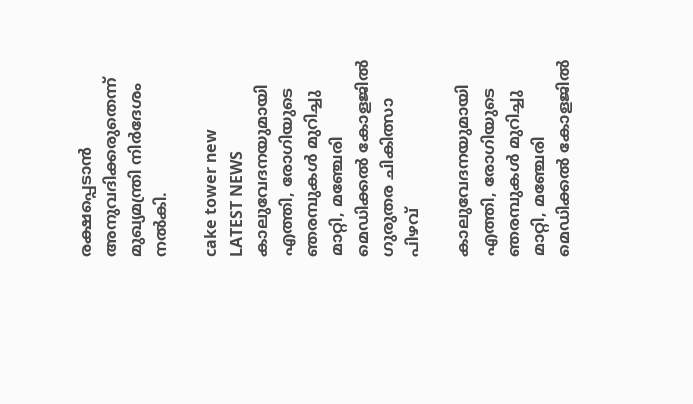രക്ഷപ്പെടാന്‍ അനുവദിക്കരുതെന്ന് മുഖ്യമന്ത്രി നിര്‍ദേശം നല്‍കി.

cake tower new
LATEST NEWS
കാലുവേദനയുമായി എത്തി, രോഗിയുടെ ഞരമ്പുകള്‍ മുറിച്ചു മാറ്റി, മഞ്ചേരി മെഡിക്കല്‍ കോളജില്‍ ഗുരുതര ചികിത്സാ പിഴവ്

കാലുവേദനയുമായി എത്തി, രോഗിയുടെ ഞരമ്പുകള്‍ മുറിച്ചു മാറ്റി, മഞ്ചേരി മെഡിക്കല്‍ കോളജില്‍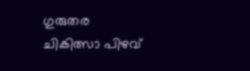ഗുരുതര ചികിത്സാ പിഴവ്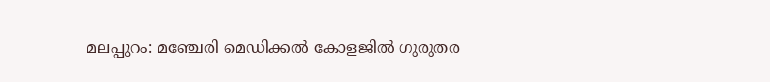മലപ്പുറം: മഞ്ചേരി മെഡിക്കല്‍ കോളജില്‍ ഗുരുതര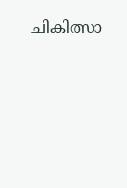ചികിത്സാ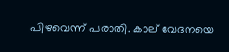പിഴവെന്ന് പരാതി. കാല് വേദനയെ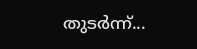തുടര്‍ന്ന്...